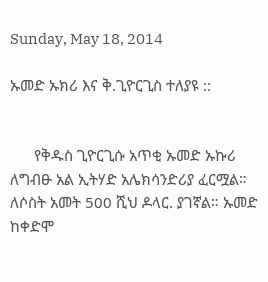Sunday, May 18, 2014

ኡመድ ኡክሪ እና ቅ.ጊዮርጊስ ተለያዩ ::


      የቅዱስ ጊዮርጊሱ አጥቂ ኡመድ ኡኩሪ ለግብፁ አል ኢትሃድ አሌክሳንድሪያ ፈርሟል። ለሶስት አመት 500 ሺህ ዶላር. ያገኛል። ኡመድ ከቀድሞ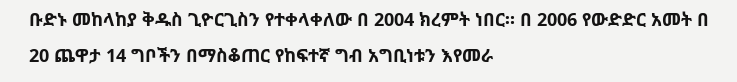ቡድኑ መከላከያ ቅዱስ ጊዮርጊስን የተቀላቀለው በ 2004 ክረምት ነበር። በ 2006 የውድድር አመት በ 20 ጨዋታ 14 ግቦችን በማስቆጠር የከፍተኛ ግብ አግቢነቱን እየመራ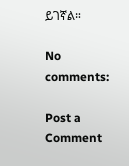ይገኛል።

No comments:

Post a Comment